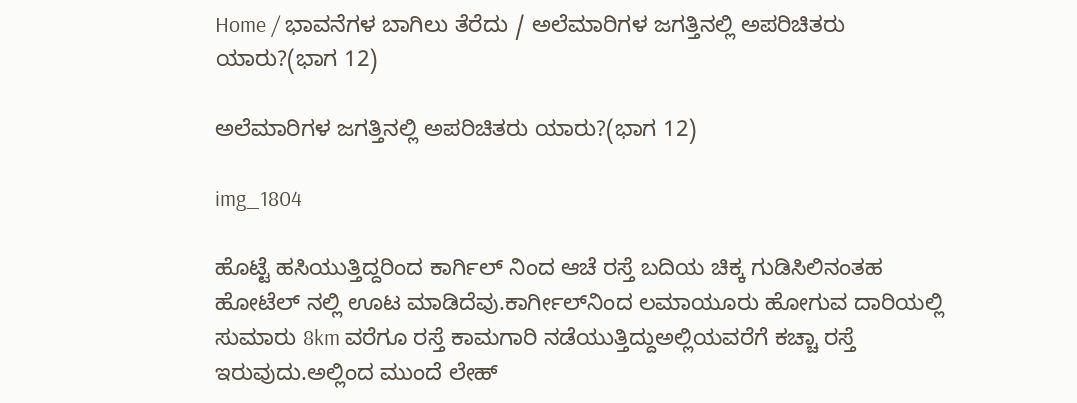Home / ಭಾವನೆಗಳ ಬಾಗಿಲು ತೆರೆದು / ಅಲೆಮಾರಿಗಳ ಜಗತ್ತಿನಲ್ಲಿ ಅಪರಿಚಿತರು ಯಾರು?(ಭಾಗ 12)

ಅಲೆಮಾರಿಗಳ ಜಗತ್ತಿನಲ್ಲಿ ಅಪರಿಚಿತರು ಯಾರು?(ಭಾಗ 12)

img_1804

ಹೊಟ್ಟೆ ಹಸಿಯುತ್ತಿದ್ದರಿಂದ ಕಾರ್ಗಿಲ್ ನಿಂದ ಆಚೆ ರಸ್ತೆ ಬದಿಯ ಚಿಕ್ಕ ಗುಡಿಸಿಲಿನಂತಹ ಹೋಟೆಲ್ ನಲ್ಲಿ ಊಟ ಮಾಡಿದೆವು.ಕಾರ್ಗೀಲ್‌ನಿಂದ ಲಮಾಯೂರು ಹೋಗುವ ದಾರಿಯಲ್ಲಿ ಸುಮಾರು 8km ವರೆಗೂ ರಸ್ತೆ ಕಾಮಗಾರಿ ನಡೆಯುತ್ತಿದ್ದುಅಲ್ಲಿಯವರೆಗೆ ಕಚ್ಚಾ ರಸ್ತೆ ಇರುವುದು.ಅಲ್ಲಿಂದ ಮುಂದೆ ಲೇಹ್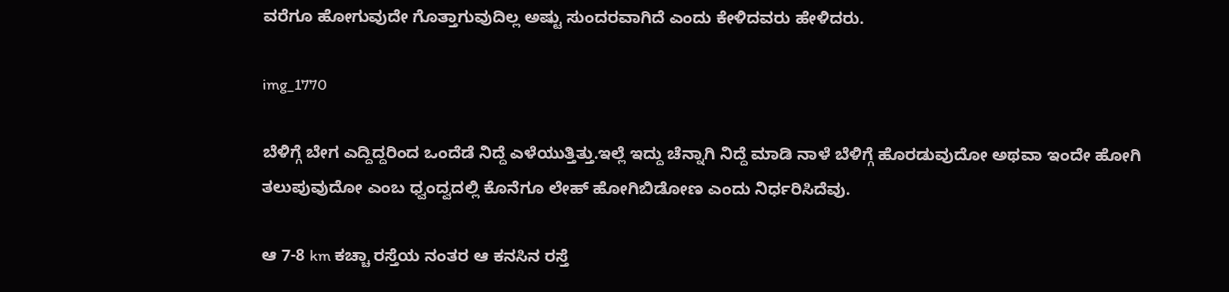ವರೆಗೂ ಹೋಗುವುದೇ ಗೊತ್ತಾಗುವುದಿಲ್ಲ ಅಷ್ಟು ಸುಂದರವಾಗಿದೆ ಎಂದು ಕೇಳಿದವರು ಹೇಳಿದರು.

img_1770

ಬೆಳಿಗ್ಗೆ ಬೇಗ ಎದ್ದಿದ್ದರಿಂದ ಒಂದೆಡೆ ನಿದ್ದೆ ಎಳೆಯುತ್ತಿತ್ತು.ಇಲ್ಲೆ ಇದ್ದು ಚೆನ್ನಾಗಿ ನಿದ್ದೆ ಮಾಡಿ ನಾಳೆ ಬೆಳಿಗ್ಗೆ ಹೊರಡುವುದೋ ಅಥವಾ ಇಂದೇ ಹೋಗಿ ತಲುಪುವುದೋ ಎಂಬ ಧ್ವಂದ್ವದಲ್ಲಿ ಕೊನೆಗೂ ಲೇಹ್ ಹೋಗಿಬಿಡೋಣ ಎಂದು ನಿರ್ಧರಿಸಿದೆವು.

ಆ 7-8 km ಕಚ್ಚಾ ರಸ್ತೆಯ ನಂತರ ಆ ಕನಸಿನ ರಸ್ತೆ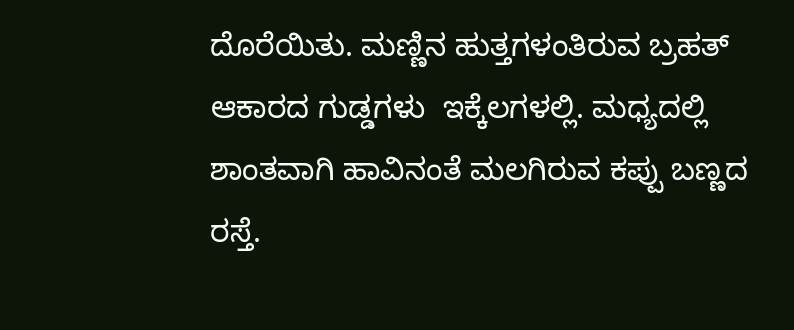ದೊರೆಯಿತು. ಮಣ್ಣಿನ ಹುತ್ತಗಳಂತಿರುವ ಬ್ರಹತ್ ಆಕಾರದ ಗುಡ್ಡಗಳು  ಇಕ್ಕೆಲಗಳಲ್ಲಿ. ಮಧ್ಯದಲ್ಲಿ ಶಾಂತವಾಗಿ ಹಾವಿನಂತೆ ಮಲಗಿರುವ ಕಪ್ಪು ಬಣ್ಣದ ರಸ್ತೆ.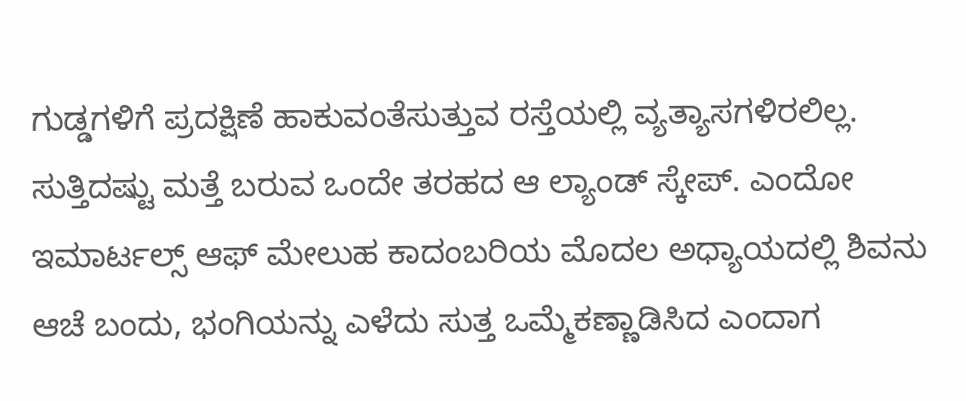ಗುಡ್ಡಗಳಿಗೆ ಪ್ರದಕ್ಷಿಣೆ ಹಾಕುವಂತೆಸುತ್ತುವ ರಸ್ತೆಯಲ್ಲಿ ವ್ಯತ್ಯಾಸಗಳಿರಲಿಲ್ಲ. ಸುತ್ತಿದಷ್ಟು ಮತ್ತೆ ಬರುವ ಒಂದೇ ತರಹದ ಆ ಲ್ಯಾಂಡ್ ಸ್ಕೇಪ್. ಎಂದೋ ಇಮಾರ್ಟಲ್ಸ್ ಆಫ್ ಮೇಲುಹ ಕಾದಂಬರಿಯ ಮೊದಲ ಅಧ್ಯಾಯದಲ್ಲಿ ಶಿವನು ಆಚೆ ಬಂದು, ಭಂಗಿಯನ್ನು ಎಳೆದು ಸುತ್ತ ಒಮ್ಮೆಕಣ್ಣಾಡಿಸಿದ ಎಂದಾಗ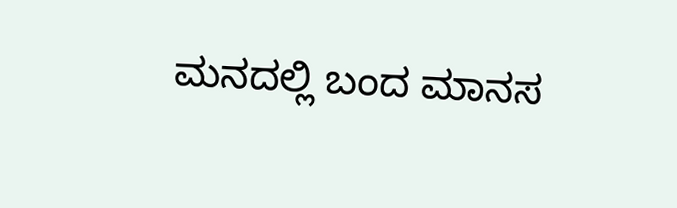ಮನದಲ್ಲಿ ಬಂದ ಮಾನಸ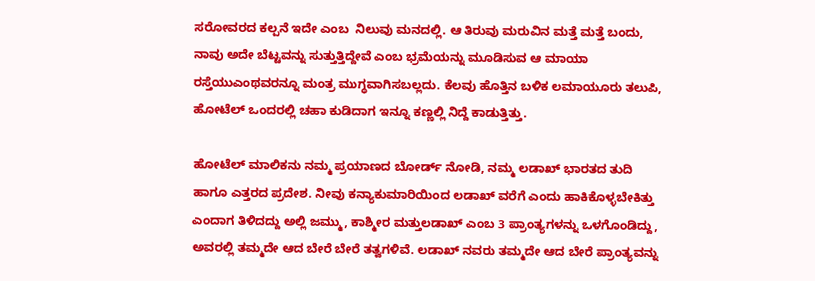ಸರೋವರದ ಕಲ್ಪನೆ ಇದೇ ಎಂಬ  ನಿಲುವು ಮನದಲ್ಲಿ. ಆ ತಿರುವು ಮರುವಿನ ಮತ್ತೆ ಮತ್ತೆ ಬಂದು, ನಾವು ಅದೇ ಬೆಟ್ಟವನ್ನು ಸುತ್ತುತ್ತಿದ್ದೇವೆ ಎಂಬ ಭ್ರಮೆಯನ್ನು ಮೂಡಿಸುವ ಆ ಮಾಯಾ ರಸ್ತೆಯುಎಂಥವರನ್ನೂ ಮಂತ್ರ ಮುಗ್ಧವಾಗಿಸಬಲ್ಲದು. ಕೆಲವು ಹೊತ್ತಿನ ಬಳಿಕ ಲಮಾಯೂರು ತಲುಪಿ, ಹೋಟೆಲ್ ಒಂದರಲ್ಲಿ ಚಹಾ ಕುಡಿದಾಗ ಇನ್ನೂ ಕಣ್ಣಲ್ಲಿ ನಿದ್ದೆ ಕಾಡುತ್ತಿತ್ತು.

ಹೋಟೆಲ್ ಮಾಲಿಕನು ನಮ್ಮ ಪ್ರಯಾಣದ ಬೋರ್ಡ್ ನೋಡಿ, ನಮ್ಮ ಲಡಾಖ್ ಭಾರತದ ತುದಿ ಹಾಗೂ ಎತ್ತರದ ಪ್ರದೇಶ. ನೀವು ಕನ್ಯಾಕುಮಾರಿಯಿಂದ ಲಡಾಖ್ ವರೆಗೆ ಎಂದು ಹಾಕಿಕೊಳ್ಳಬೇಕಿತ್ತು ಎಂದಾಗ ತಿಳಿದದ್ದು ಅಲ್ಲಿ ಜಮ್ಮು, ಕಾಶ್ಮೀರ ಮತ್ತುಲಡಾಖ್ ಎಂಬ 3 ಪ್ರಾಂತ್ಯಗಳನ್ನು ಒಳಗೊಂಡಿದ್ದು, ಅವರಲ್ಲಿ ತಮ್ಮದೇ ಆದ ಬೇರೆ ಬೇರೆ ತತ್ವಗಳಿವೆ. ಲಡಾಖ್ ನವರು ತಮ್ಮದೇ ಆದ ಬೇರೆ ಪ್ರಾಂತ್ಯವನ್ನು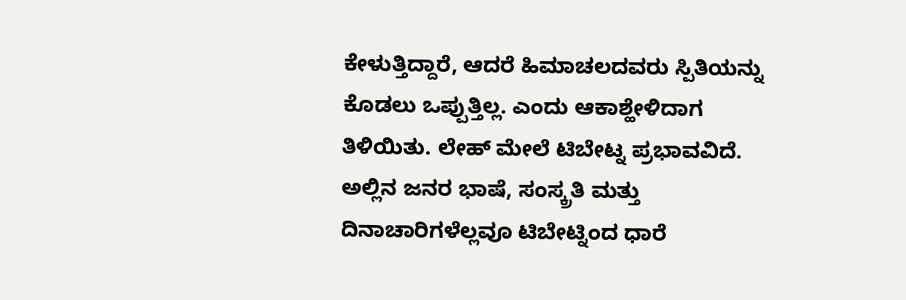ಕೇಳುತ್ತಿದ್ದಾರೆ, ಆದರೆ ಹಿಮಾಚಲದವರು ಸ್ಪಿತಿಯನ್ನು ಕೊಡಲು ಒಪ್ಪುತ್ತಿಲ್ಲ. ಎಂದು ಆಕಾಶ್ಹೇಳಿದಾಗ ತಿಳಿಯಿತು. ಲೇಹ್ ಮೇಲೆ ಟಿಬೇಟ್ನ ಪ್ರಭಾವವಿದೆ. ಅಲ್ಲಿನ ಜನರ ಭಾಷೆ, ಸಂಸ್ಕ್ರತಿ ಮತ್ತು ದಿನಾಚಾರಿಗಳೆಲ್ಲವೂ ಟಿಬೇಟ್ನಿಂದ ಧಾರೆ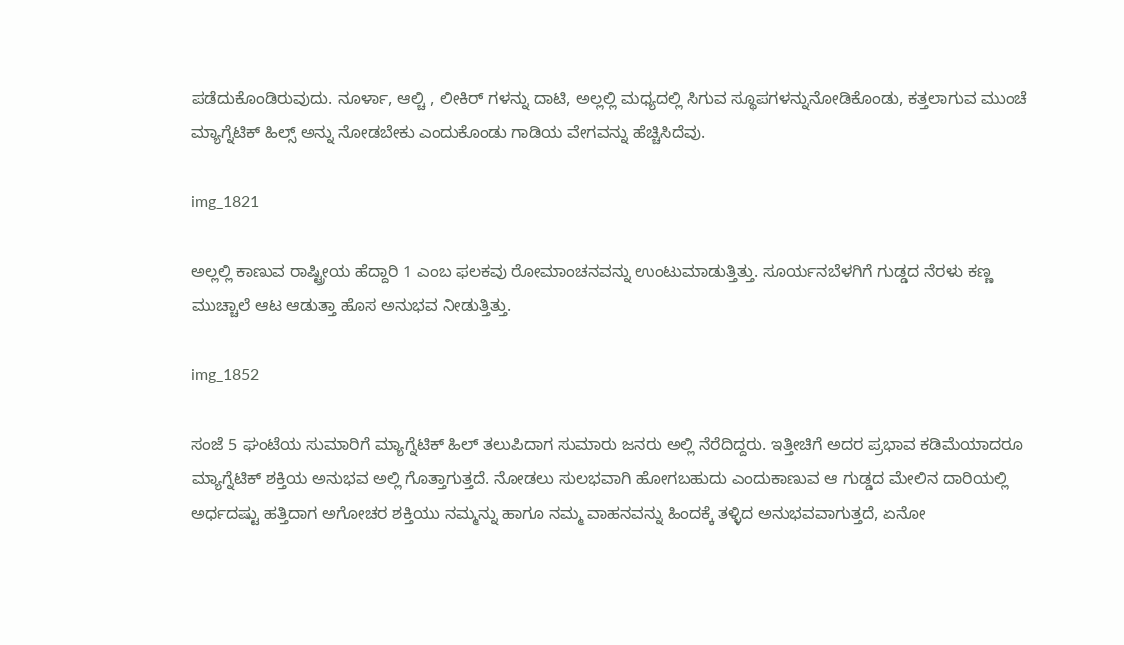ಪಡೆದುಕೊಂಡಿರುವುದು. ನೂರ್ಳಾ, ಆಲ್ಚಿ , ಲೀಕಿರ್ ಗಳನ್ನು ದಾಟಿ, ಅಲ್ಲಲ್ಲಿ ಮಧ್ಯದಲ್ಲಿ ಸಿಗುವ ಸ್ಥೂಪಗಳನ್ನುನೋಡಿಕೊಂಡು, ಕತ್ತಲಾಗುವ ಮುಂಚೆ ಮ್ಯಾಗ್ನೆಟಿಕ್ ಹಿಲ್ಸ್ ಅನ್ನು ನೋಡಬೇಕು ಎಂದುಕೊಂಡು ಗಾಡಿಯ ವೇಗವನ್ನು ಹೆಚ್ಚಿಸಿದೆವು.

img_1821

ಅಲ್ಲಲ್ಲಿ ಕಾಣುವ ರಾಷ್ಟ್ರೀಯ ಹೆದ್ದಾರಿ 1 ಎಂಬ ಫಲಕವು ರೋಮಾಂಚನವನ್ನು ಉಂಟುಮಾಡುತ್ತಿತ್ತು. ಸೂರ್ಯನಬೆಳಗಿಗೆ ಗುಡ್ಡದ ನೆರಳು ಕಣ್ಣ ಮುಚ್ಚಾಲೆ ಆಟ ಆಡುತ್ತಾ ಹೊಸ ಅನುಭವ ನೀಡುತ್ತಿತ್ತು.

img_1852

ಸಂಜೆ 5 ಘಂಟೆಯ ಸುಮಾರಿಗೆ ಮ್ಯಾಗ್ನೆಟಿಕ್ ಹಿಲ್ ತಲುಪಿದಾಗ ಸುಮಾರು ಜನರು ಅಲ್ಲಿ ನೆರೆದಿದ್ದರು. ಇತ್ತೀಚಿಗೆ ಅದರ ಪ್ರಭಾವ ಕಡಿಮೆಯಾದರೂ ಮ್ಯಾಗ್ನೆಟಿಕ್ ಶಕ್ತಿಯ ಅನುಭವ ಅಲ್ಲಿ ಗೊತ್ತಾಗುತ್ತದೆ. ನೋಡಲು ಸುಲಭವಾಗಿ ಹೋಗಬಹುದು ಎಂದುಕಾಣುವ ಆ ಗುಡ್ಡದ ಮೇಲಿನ ದಾರಿಯಲ್ಲಿ ಅರ್ಧದಷ್ಟು ಹತ್ತಿದಾಗ ಅಗೋಚರ ಶಕ್ತಿಯು ನಮ್ಮನ್ನು ಹಾಗೂ ನಮ್ಮ ವಾಹನವನ್ನು ಹಿಂದಕ್ಕೆ ತಳ್ಳಿದ ಅನುಭವವಾಗುತ್ತದೆ, ಏನೋ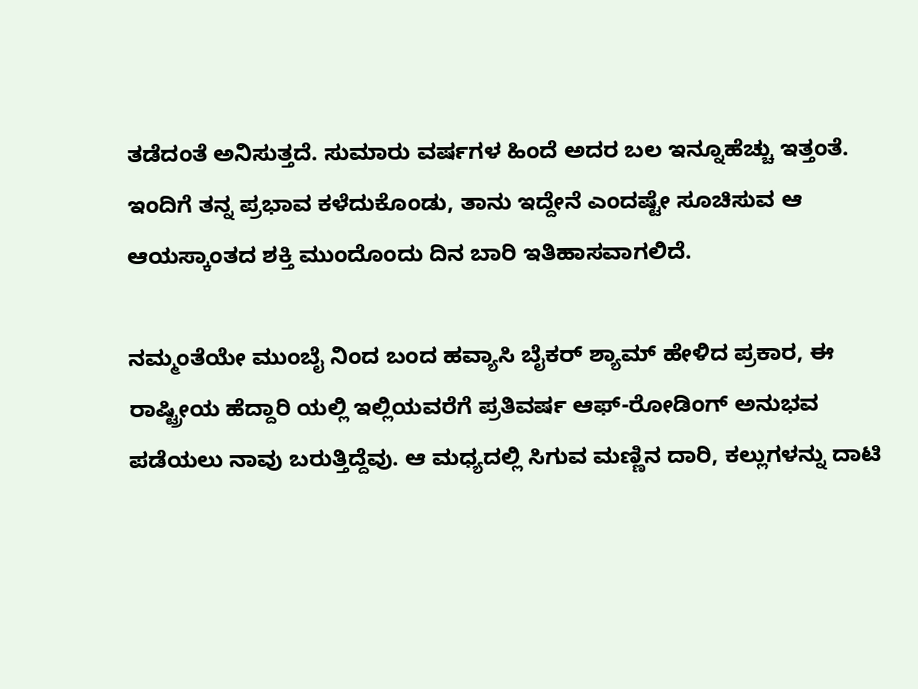ತಡೆದಂತೆ ಅನಿಸುತ್ತದೆ. ಸುಮಾರು ವರ್ಷಗಳ ಹಿಂದೆ ಅದರ ಬಲ ಇನ್ನೂಹೆಚ್ಚು ಇತ್ತಂತೆ. ಇಂದಿಗೆ ತನ್ನ ಪ್ರಭಾವ ಕಳೆದುಕೊಂಡು, ತಾನು ಇದ್ದೇನೆ ಎಂದಷ್ಟೇ ಸೂಚಿಸುವ ಆ ಆಯಸ್ಕಾಂತದ ಶಕ್ತಿ ಮುಂದೊಂದು ದಿನ ಬಾರಿ ಇತಿಹಾಸವಾಗಲಿದೆ.

ನಮ್ಮಂತೆಯೇ ಮುಂಬೈ ನಿಂದ ಬಂದ ಹವ್ಯಾಸಿ ಬೈಕರ್ ಶ್ಯಾಮ್ ಹೇಳಿದ ಪ್ರಕಾರ, ಈ ರಾಷ್ಟ್ರೀಯ ಹೆದ್ದಾರಿ ಯಲ್ಲಿ ಇಲ್ಲಿಯವರೆಗೆ ಪ್ರತಿವರ್ಷ ಆಫ್-ರೋಡಿಂಗ್ ಅನುಭವ ಪಡೆಯಲು ನಾವು ಬರುತ್ತಿದ್ದೆವು. ಆ ಮಧ್ಯದಲ್ಲಿ ಸಿಗುವ ಮಣ್ಣಿನ ದಾರಿ, ಕಲ್ಲುಗಳನ್ನು ದಾಟಿ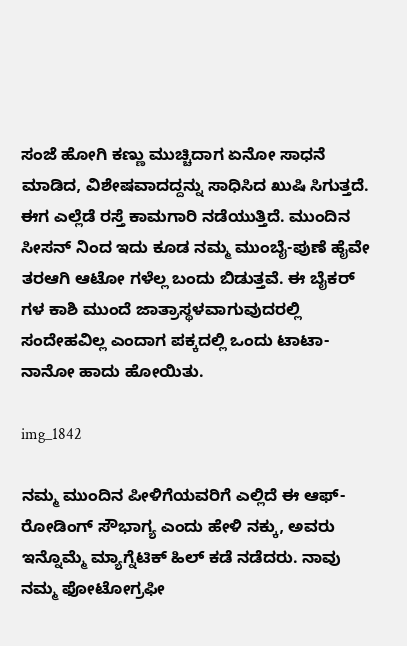ಸಂಜೆ ಹೋಗಿ ಕಣ್ಣು ಮುಚ್ಚಿದಾಗ ಏನೋ ಸಾಧನೆ ಮಾಡಿದ, ವಿಶೇಷವಾದದ್ದನ್ನು ಸಾಧಿಸಿದ ಖುಷಿ ಸಿಗುತ್ತದೆ. ಈಗ ಎಲ್ಲೆಡೆ ರಸ್ತೆ ಕಾಮಗಾರಿ ನಡೆಯುತ್ತಿದೆ. ಮುಂದಿನ ಸೀಸನ್ ನಿಂದ ಇದು ಕೂಡ ನಮ್ಮ ಮುಂಬೈ-ಪುಣೆ ಹೈವೇ ತರಆಗಿ ಆಟೋ ಗಳೆಲ್ಲ ಬಂದು ಬಿಡುತ್ತವೆ. ಈ ಬೈಕರ್ ಗಳ ಕಾಶಿ ಮುಂದೆ ಜಾತ್ರಾಸ್ಥಳವಾಗುವುದರಲ್ಲಿ ಸಂದೇಹವಿಲ್ಲ ಎಂದಾಗ ಪಕ್ಕದಲ್ಲಿ ಒಂದು ಟಾಟಾ-ನಾನೋ ಹಾದು ಹೋಯಿತು.

img_1842

ನಮ್ಮ ಮುಂದಿನ ಪೀಳಿಗೆಯವರಿಗೆ ಎಲ್ಲಿದೆ ಈ ಆಫ್-ರೋಡಿಂಗ್ ಸೌಭಾಗ್ಯ ಎಂದು ಹೇಳಿ ನಕ್ಕು, ಅವರು ಇನ್ನೊಮ್ಮೆ ಮ್ಯಾಗ್ನೆಟಿಕ್ ಹಿಲ್ ಕಡೆ ನಡೆದರು. ನಾವು ನಮ್ಮ ಫೋಟೋಗ್ರಫೀ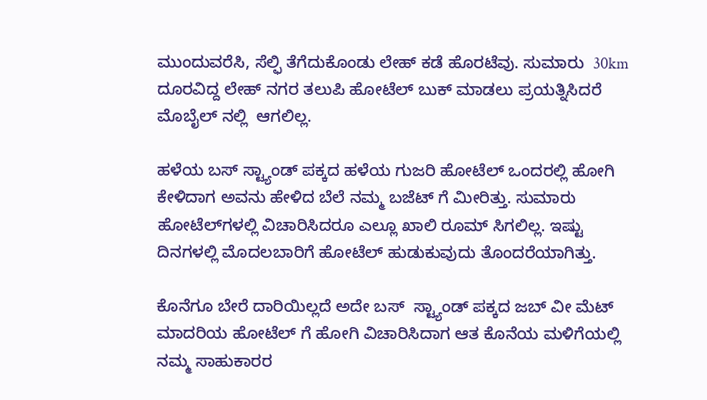ಮುಂದುವರೆಸಿ, ಸೆಲ್ಫಿ ತೆಗೆದುಕೊಂಡು ಲೇಹ್ ಕಡೆ ಹೊರಟೆವು. ಸುಮಾರು  30km ದೂರವಿದ್ದ ಲೇಹ್ ನಗರ ತಲುಪಿ ಹೋಟೆಲ್ ಬುಕ್ ಮಾಡಲು ಪ್ರಯತ್ನಿಸಿದರೆ ಮೊಬೈಲ್ ನಲ್ಲಿ  ಆಗಲಿಲ್ಲ.

ಹಳೆಯ ಬಸ್ ಸ್ಟ್ಯಾಂಡ್ ಪಕ್ಕದ ಹಳೆಯ ಗುಜರಿ ಹೋಟೆಲ್ ಒಂದರಲ್ಲಿ ಹೋಗಿ ಕೇಳಿದಾಗ ಅವನು ಹೇಳಿದ ಬೆಲೆ ನಮ್ಮ ಬಜೆಟ್ ಗೆ ಮೀರಿತ್ತು. ಸುಮಾರು ಹೋಟೆಲ್‌ಗಳಲ್ಲಿ ವಿಚಾರಿಸಿದರೂ ಎಲ್ಲೂ ಖಾಲಿ ರೂಮ್ ಸಿಗಲಿಲ್ಲ. ಇಷ್ಟು ದಿನಗಳಲ್ಲಿ ಮೊದಲಬಾರಿಗೆ ಹೋಟೆಲ್ ಹುಡುಕುವುದು ತೊಂದರೆಯಾಗಿತ್ತು.

ಕೊನೆಗೂ ಬೇರೆ ದಾರಿಯಿಲ್ಲದೆ ಅದೇ ಬಸ್  ಸ್ಟ್ಯಾಂಡ್ ಪಕ್ಕದ ಜಬ್ ವೀ ಮೆಟ್ ಮಾದರಿಯ ಹೋಟೆಲ್ ಗೆ ಹೋಗಿ ವಿಚಾರಿಸಿದಾಗ ಆತ ಕೊನೆಯ ಮಳಿಗೆಯಲ್ಲಿ ನಮ್ಮ ಸಾಹುಕಾರರ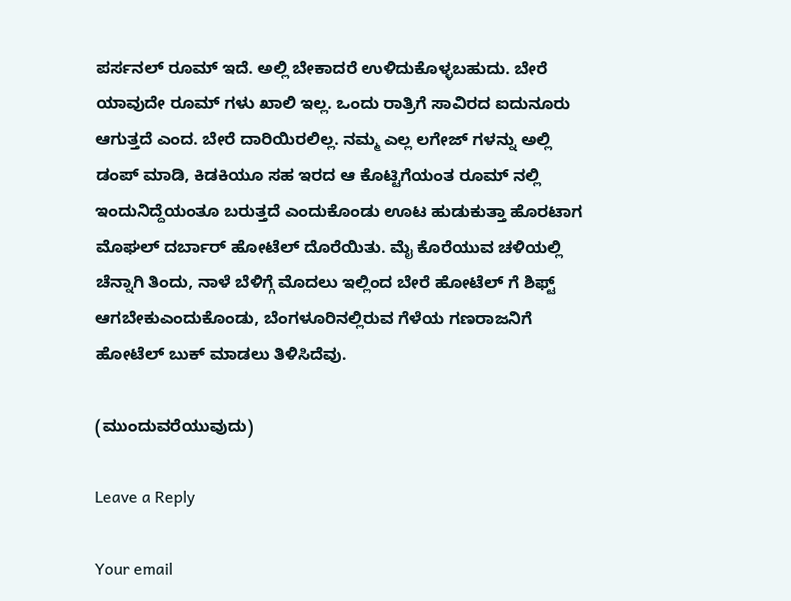ಪರ್ಸನಲ್ ರೂಮ್ ಇದೆ. ಅಲ್ಲಿ ಬೇಕಾದರೆ ಉಳಿದುಕೊಳ್ಳಬಹುದು. ಬೇರೆ ಯಾವುದೇ ರೂಮ್ ಗಳು ಖಾಲಿ ಇಲ್ಲ. ಒಂದು ರಾತ್ರಿಗೆ ಸಾವಿರದ ಐದುನೂರು ಆಗುತ್ತದೆ ಎಂದ. ಬೇರೆ ದಾರಿಯಿರಲಿಲ್ಲ. ನಮ್ಮ ಎಲ್ಲ ಲಗೇಜ್ ಗಳನ್ನು ಅಲ್ಲಿ ಡಂಪ್ ಮಾಡಿ, ಕಿಡಕಿಯೂ ಸಹ ಇರದ ಆ ಕೊಟ್ಟಿಗೆಯಂತ ರೂಮ್ ನಲ್ಲಿ ಇಂದುನಿದ್ದೆಯಂತೂ ಬರುತ್ತದೆ ಎಂದುಕೊಂಡು ಊಟ ಹುಡುಕುತ್ತಾ ಹೊರಟಾಗ ಮೊಘಲ್ ದರ್ಬಾರ್ ಹೋಟೆಲ್ ದೊರೆಯಿತು. ಮೈ ಕೊರೆಯುವ ಚಳಿಯಲ್ಲಿ ಚೆನ್ನಾಗಿ ತಿಂದು, ನಾಳೆ ಬೆಳಿಗ್ಗೆ ಮೊದಲು ಇಲ್ಲಿಂದ ಬೇರೆ ಹೋಟೆಲ್ ಗೆ ಶಿಫ್ಟ್ ಆಗಬೇಕುಎಂದುಕೊಂಡು, ಬೆಂಗಳೂರಿನಲ್ಲಿರುವ ಗೆಳೆಯ ಗಣರಾಜನಿಗೆ ಹೋಟೆಲ್ ಬುಕ್ ಮಾಡಲು ತಿಳಿಸಿದೆವು.

(ಮುಂದುವರೆಯುವುದು)

Leave a Reply

Your email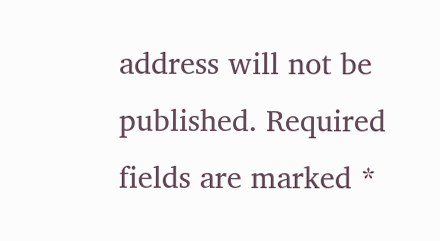address will not be published. Required fields are marked *